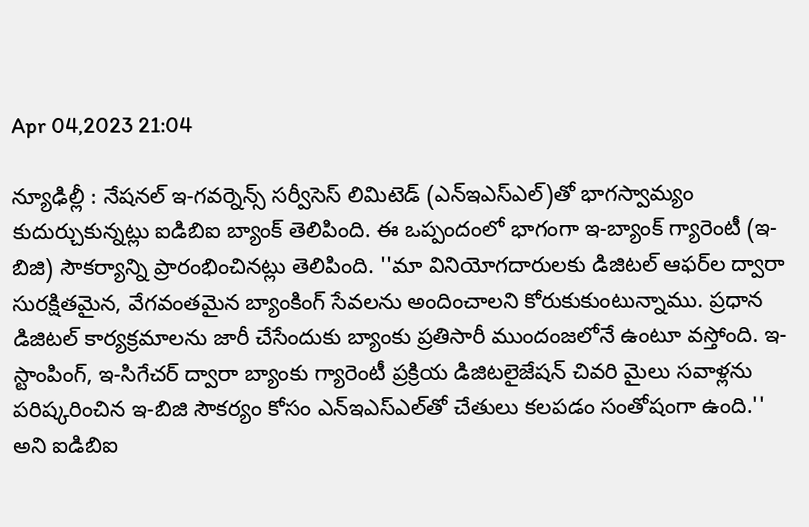Apr 04,2023 21:04

న్యూఢిల్లీ : నేషనల్‌ ఇ-గవర్నెన్స్‌ సర్వీసెస్‌ లిమిటెడ్‌ (ఎన్‌ఇఎస్‌ఎల్‌)తో భాగస్వామ్యం కుదుర్చుకున్నట్లు ఐడిబిఐ బ్యాంక్‌ తెలిపింది. ఈ ఒప్పందంలో భాగంగా ఇ-బ్యాంక్‌ గ్యారెంటీ (ఇ-బిజి) సౌకర్యాన్ని ప్రారంభించినట్లు తెలిపింది. ''మా వినియోగదారులకు డిజిటల్‌ ఆఫర్‌ల ద్వారా సురక్షితమైన, వేగవంతమైన బ్యాంకింగ్‌ సేవలను అందించాలని కోరుకుకుంటున్నాము. ప్రధాన డిజిటల్‌ కార్యక్రమాలను జారీ చేసేందుకు బ్యాంకు ప్రతిసారీ ముందంజలోనే ఉంటూ వస్తోంది. ఇ-స్టాంపింగ్‌, ఇ-సిగేచర్‌ ద్వారా బ్యాంకు గ్యారెంటీ ప్రక్రియ డిజిటలైజేషన్‌ చివరి మైలు సవాళ్లను పరిష్కరించిన ఇ-బిజి సౌకర్యం కోసం ఎన్‌ఇఎస్‌ఎల్‌తో చేతులు కలపడం సంతోషంగా ఉంది.'' అని ఐడిబిఐ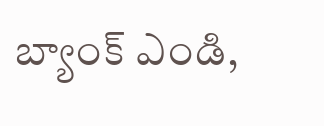బ్యాంక్‌ ఎండి,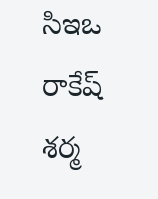సిఇఒ రాకేష్‌ శర్మ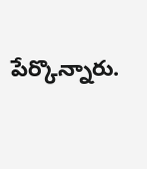పేర్కొన్నారు.